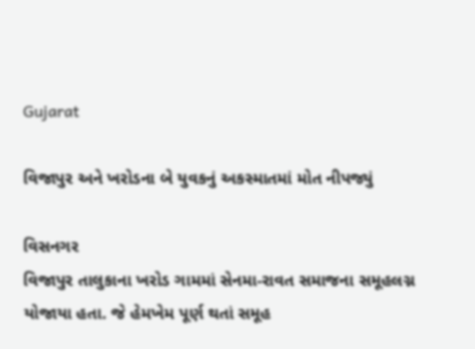Gujarat

વિજાપુર અને ખરોડના બે યુવકનું અકસ્માતમાં મોત નીપજ્યું

વિસનગર
વિજાપુર તાલુકાના ખરોડ ગામમાં સેનમા-રાવત સમાજના સમૂહલગ્ન યોજાયા હતા. જે હેમખેમ પૂર્ણ થતાં સમૂહ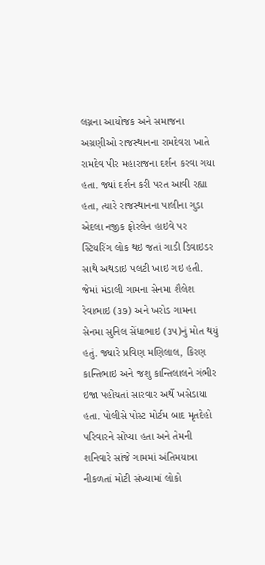લગ્નના આયોજક અને સમાજના અગ્રણીઓ રાજસ્થાનના રામદેવરા ખાતે રામદેવ પીર મહારાજના દર્શન કરવા ગયા હતા. જ્યાં દર્શન કરી પરત આવી રહ્યા હતા, ત્યારે રાજસ્થાનના પાલીના ગુડા એદલા નજીક ફોરલેન હાઇવે પર સ્ટિયરિંગ લોક થઇ જતાં ગાડી ડિવાઇડર સાથે અથડાઇ પલટી ખાઇ ગઇ હતી. જેમાં મંડાલી ગામના સેનમા શૈલેશ રેવાભાઇ (૩૭) અને ખરોડ ગામના સેનમા સુનિલ સેંધાભાઇ (૩૫)નું મોત થયું હતું. જ્યારે પ્રવિણ મણિલાલ, કિરણ કાન્તિભાઇ અને જશુ કાન્તિલાલને ગંભીર ઇજા પહોંચતાં સારવાર અર્થે ખસેડાયા હતા. પોલીસે પોસ્ટ મોર્ટમ બાદ મૃતદેહો પરિવારને સોંપ્યા હતા અને તેમની શનિવારે સાંજે ગામમાં અંતિમયાત્રા નીકળતાં મોટી સંખ્યામાં લોકો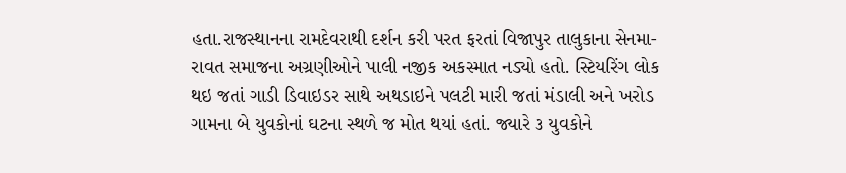હતા.રાજસ્થાનના રામદેવરાથી દર્શન કરી પરત ફરતાં વિજાપુર તાલુકાના સેનમા-રાવત સમાજના અગ્રણીઓને પાલી નજીક અકસ્માત નડ્યો હતો. સ્ટિયરિંગ લોક થઇ જતાં ગાડી ડિવાઇડર સાથે અથડાઇને પલટી મારી જતાં મંડાલી અને ખરોડ ગામના બે યુવકોનાં ઘટના સ્થળે જ મોત થયાં હતાં. જ્યારે ૩ યુવકોને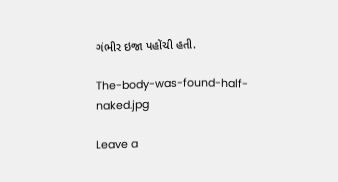ગંભીર ઇજા પહોંચી હતી.

The-body-was-found-half-naked.jpg

Leave a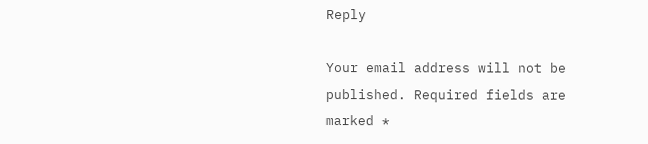Reply

Your email address will not be published. Required fields are marked *